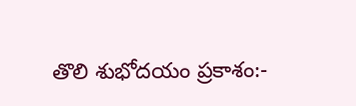తొలి శుభోదయం ప్రకాశం:-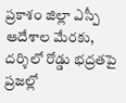ప్రకాశం జిల్లా ఎస్పీ ఆదేశాల మేరకు, దర్శిలో రోడ్డు భద్రతపై ప్రజల్లో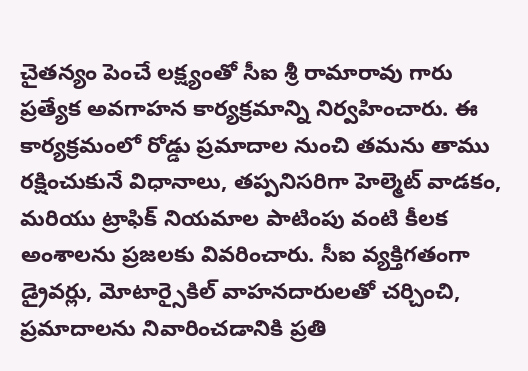చైతన్యం పెంచే లక్ష్యంతో సీఐ శ్రీ రామారావు గారు ప్రత్యేక అవగాహన కార్యక్రమాన్ని నిర్వహించారు. ఈ కార్యక్రమంలో రోడ్డు ప్రమాదాల నుంచి తమను తాము రక్షించుకునే విధానాలు, తప్పనిసరిగా హెల్మెట్ వాడకం, మరియు ట్రాఫిక్ నియమాల పాటింపు వంటి కీలక అంశాలను ప్రజలకు వివరించారు. సీఐ వ్యక్తిగతంగా డ్రైవర్లు, మోటార్సైకిల్ వాహనదారులతో చర్చించి, ప్రమాదాలను నివారించడానికి ప్రతి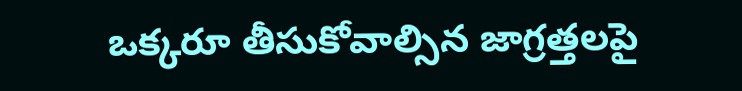ఒక్కరూ తీసుకోవాల్సిన జాగ్రత్తలపై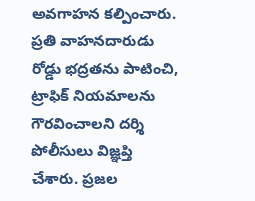అవగాహన కల్పించారు. ప్రతి వాహనదారుడు రోడ్డు భద్రతను పాటించి, ట్రాఫిక్ నియమాలను గౌరవించాలని దర్శి పోలీసులు విజ్ఞప్తి చేశారు. ప్రజల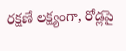రక్షణే లక్ష్యంగా, రోడ్లపై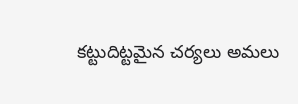కట్టుదిట్టమైన చర్యలు అమలు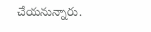చేయనున్నారు.